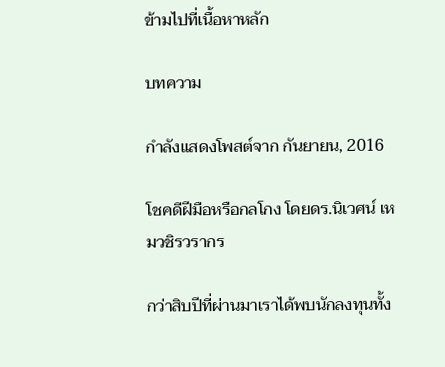ข้ามไปที่เนื้อหาหลัก

บทความ

กำลังแสดงโพสต์จาก กันยายน, 2016

โชคดีฝีมือหรือกลโกง โดยดร.นิเวศน์ เหมวชิรวรากร

กว่าสิบปีที่ผ่านมาเราได้พบนักลงทุนทั้ง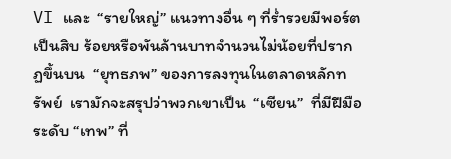VI และ  “รายใหญ่” แนวทางอื่น ๆ ที่ร่ำรวยมีพอร์ตเป็นสิบ ร้อยหรือพันล้านบาทจำนวนไม่น้อยที่ปรากฏขึ้นบน  “ยุทธภพ” ของการลงทุนในตลาดหลักทรัพย์  เรามักจะสรุปว่าพวกเขาเป็น  “เซียน”  ที่มีฝีมือระดับ “เทพ” ที่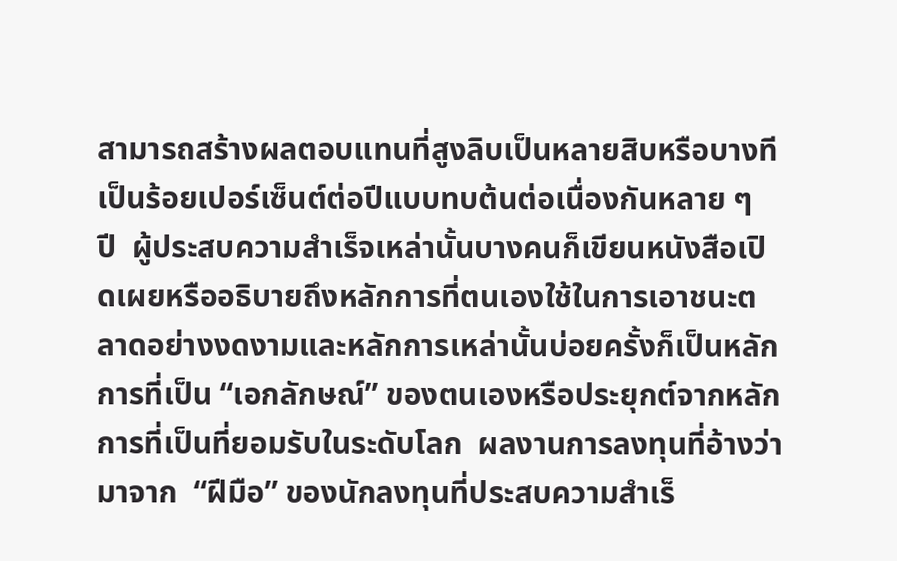สามารถสร้างผลตอบแทนที่สูงลิบเป็นหลายสิบหรือบางทีเป็นร้อยเปอร์เซ็นต์ต่อปีแบบทบต้นต่อเนื่องกันหลาย ๆ  ปี  ผู้ประสบความสำเร็จเหล่านั้นบางคนก็เขียนหนังสือเปิดเผยหรืออธิบายถึงหลักการที่ตนเองใช้ในการเอาชนะตลาดอย่างงดงามและหลักการเหล่านั้นบ่อยครั้งก็เป็นหลักการที่เป็น “เอกลักษณ์” ของตนเองหรือประยุกต์จากหลักการที่เป็นที่ยอมรับในระดับโลก  ผลงานการลงทุนที่อ้างว่ามาจาก  “ฝีมือ” ของนักลงทุนที่ประสบความสำเร็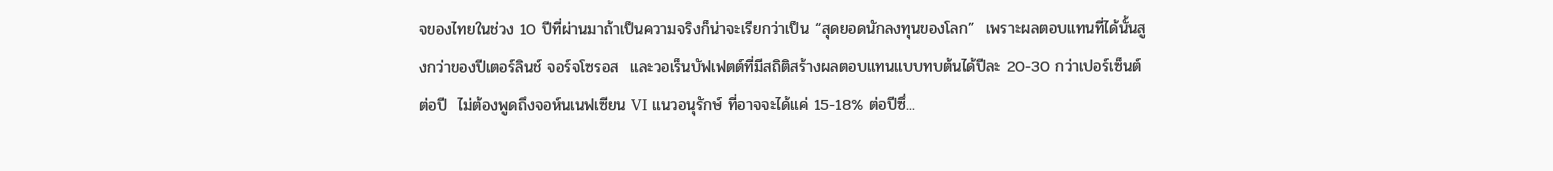จของไทยในช่วง 10 ปีที่ผ่านมาถ้าเป็นความจริงก็น่าจะเรียกว่าเป็น “สุดยอดนักลงทุนของโลก”  เพราะผลตอบแทนที่ได้นั้นสูงกว่าของปีเตอร์ลินช์ จอร์จโซรอส  และวอเร็นบัฟเฟตต์ที่มีสถิติสร้างผลตอบแทนแบบทบต้นได้ปีละ 20-30 กว่าเปอร์เซ็นต์ต่อปี  ไม่ต้องพูดถึงจอห์นเนฟเซียน VI แนวอนุรักษ์ ที่อาจจะได้แค่ 15-18% ต่อปีซึ่...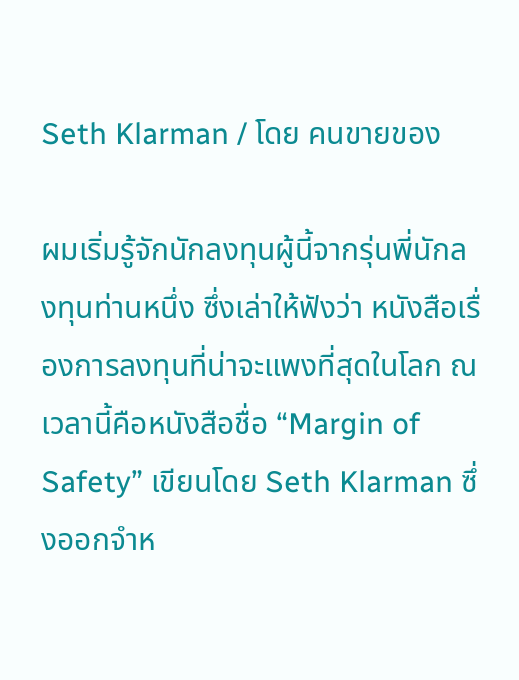Seth Klarman / โดย คนขายของ

ผมเริ่มรู้จักนักลงทุนผู้นี้จากรุ่นพี่นักลงทุนท่านหนึ่ง ซึ่งเล่าให้ฟังว่า หนังสือเรื่องการลงทุนที่น่าจะแพงที่สุดในโลก ณ เวลานี้คือหนังสือชื่อ “Margin of Safety” เขียนโดย Seth Klarman ซึ่งออกจำห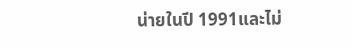น่ายในปี 1991และไม่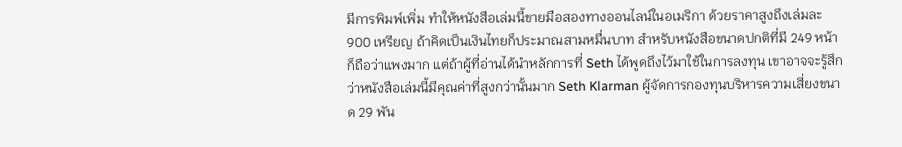มีการพิมพ์เพิ่ม ทำให้หนังสือเล่มนี้ขายมือสองทางออนไลน์ในอเมริกา ด้วยราคาสูงถึงเล่มละ 900 เหรียญ ถ้าคิดเป็นเงินไทยก็ประมาณสามหมื่นบาท สำหรับหนังสือขนาดปกติที่มี 249 หน้า ก็ถือว่าแพงมาก แต่ถ้าผู้ที่อ่านได้นำหลักการที่ Seth ได้พูดถึงไว้มาใช้ในการลงทุน เขาอาจจะรู้สึกว่าหนังสือเล่มนี้มีคุณค่าที่สูงกว่านั้นมาก Seth Klarman ผู้จัดการกองทุนบริหารความเสี่ยงขนาด 29 พัน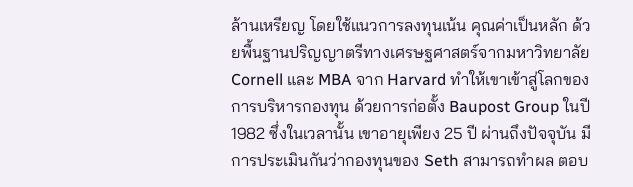ล้านเหรียญ โดยใช้แนวการลงทุนเน้น คุณค่าเป็นหลัก ด้วยพื้นฐานปริญญาตรีทางเศรษฐศาสตร์จากมหาวิทยาลัย Cornell และ MBA จาก Harvard ทำให้เขาเข้าสู่โลกของการบริหารกองทุน ด้วยการก่อตั้ง Baupost Group ในปี 1982 ซึ่งในเวลานั้น เขาอายุเพียง 25 ปี ผ่านถึงปัจจุบัน มีการประเมินกันว่ากองทุนของ Seth สามารถทำผล ตอบ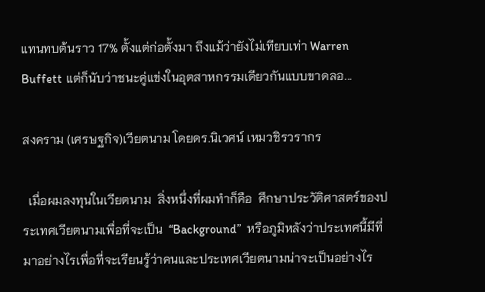แทนทบต้นราว 17% ตั้งแต่ก่อตั้งมา ถึงแม้ว่ายังไม่เทียบเท่า Warren Buffett แต่ก็นับว่าชนะคู่แข่งในอุตสาหกรรมเดียวกันแบบขาดลอ...

สงคราม (เศรษฐกิจ)เวียตนาม โดยดร.นิเวศน์ เหมวชิรวรากร

  เมื่อผมลงทุนในเวียตนาม  สิ่งหนึ่งที่ผมทำก็คือ  ศึกษาประวัติศาสตร์ของประเทศเวียตนามเพื่อที่จะเป็น  “Background”  หรือภูมิหลังว่าประเทศนี้มีที่มาอย่างไรเพื่อที่จะเรียนรู้ว่าคนและประเทศเวียตนามน่าจะเป็นอย่างไร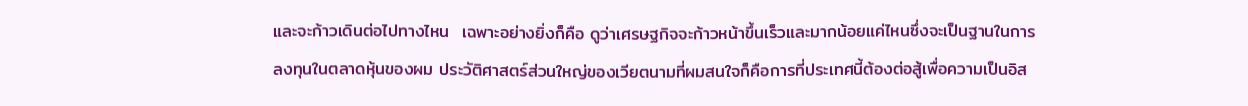และจะก้าวเดินต่อไปทางไหน  เฉพาะอย่างยิ่งก็คือ ดูว่าเศรษฐกิจจะก้าวหน้าขึ้นเร็วและมากน้อยแค่ไหนซึ่งจะเป็นฐานในการลงทุนในตลาดหุ้นของผม ประวัติศาสตร์ส่วนใหญ่ของเวียตนามที่ผมสนใจก็คือการที่ประเทศนี้ต้องต่อสู้เพื่อความเป็นอิส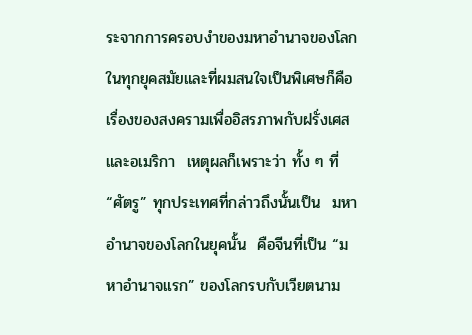ระจากการครอบงำของมหาอำนาจของโลกในทุกยุคสมัยและที่ผมสนใจเป็นพิเศษก็คือเรื่องของสงครามเพื่ออิสรภาพกับฝรั่งเศสและอเมริกา  เหตุผลก็เพราะว่า ทั้ง ๆ ที่ “ศัตรู” ทุกประเทศที่กล่าวถึงนั้นเป็น  มหาอำนาจของโลกในยุคนั้น  คือจีนที่เป็น “มหาอำนาจแรก” ของโลกรบกับเวียตนาม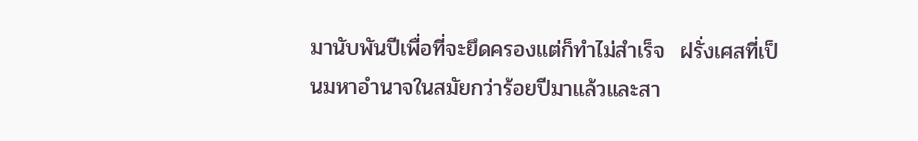มานับพันปีเพื่อที่จะยึดครองแต่ก็ทำไม่สำเร็จ  ฝรั่งเศสที่เป็นมหาอำนาจในสมัยกว่าร้อยปีมาแล้วและสา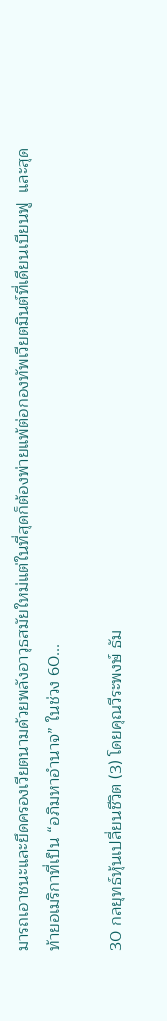มารถเอาชนะและยึดครองเวียตนามด้วยพลังอาวุธสมัยใหม่แต่ในที่สุดก็ต้องพ่ายแพ้ต่อกองทัพเวียตมินต์ที่เดียนเบียนฟู  และสุดท้ายอเมริกาที่เป็น “อภิมหาอำนาจ” ในช่วง 60...

30 กลยุทธ์หุ้นเปลี่ยนชีวิต (3) โดยคุณวีระพงษ์ ธัม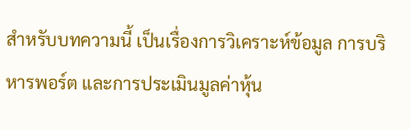สำหรับบทความนี้ เป็นเรื่องการวิเคราะห์ข้อมูล การบริหารพอร์ต และการประเมินมูลค่าหุ้น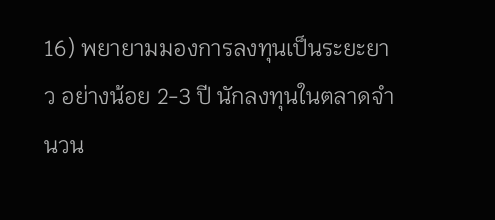16) พยายามมองการลงทุนเป็นระยะยาว อย่างน้อย 2-3 ปี นักลงทุนในตลาดจำนวน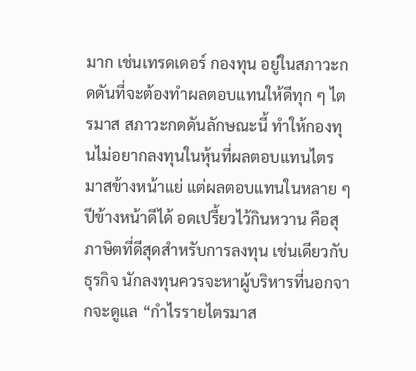มาก เช่นเทรดเดอร์ กองทุน อยู่ในสภาวะกดดันที่จะต้องทำผลตอบแทนให้ดีทุก ๆ ไตรมาส สภาวะกดดันลักษณะนี้ ทำให้กองทุนไม่อยากลงทุนในหุ้นที่ผลตอบแทนไตรมาสข้างหน้าแย่ แต่ผลตอบแทนในหลาย ๆ ปีข้างหน้าดีได้ อดเปรี้ยวไว้กินหวาน คือสุภาษิตที่ดีสุดสำหรับการลงทุน เช่นเดียวกับธุรกิจ นักลงทุนควรจะหาผู้บริหารที่นอกจากจะดูแล “กำไรรายไตรมาส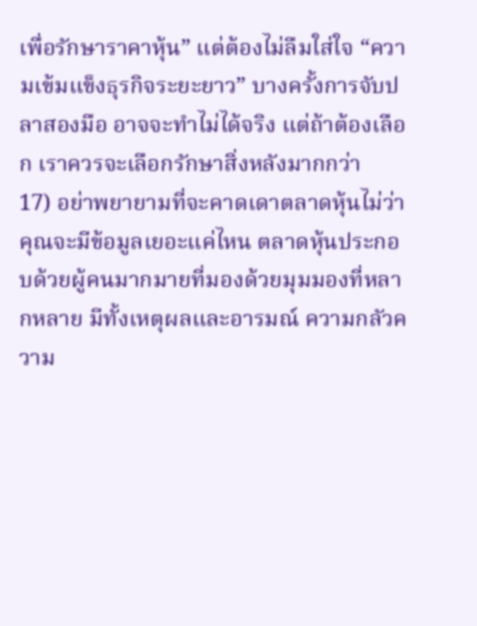เพื่อรักษาราคาหุ้น” แต่ต้องไม่ลืมใส่ใจ “ความเข้มแข็งธุรกิจระยะยาว” บางครั้งการจับปลาสองมือ อาจจะทำไม่ได้จริง แต่ถ้าต้องเลือก เราควรจะเลือกรักษาสิ่งหลังมากกว่า             17) อย่าพยายามที่จะคาดเดาตลาดหุ้นไม่ว่าคุณจะมีข้อมูลเยอะแค่ไหน ตลาดหุ้นประกอบด้วยผู้คนมากมายที่มองด้วยมุมมองที่หลากหลาย มีทั้งเหตุผลและอารมณ์ ความกลัวความ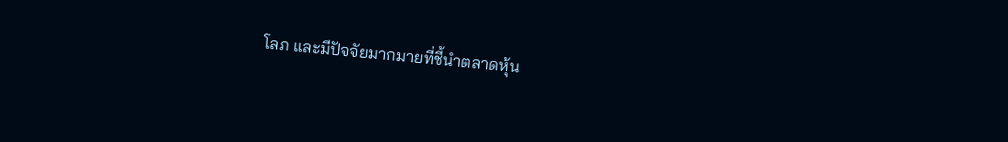โลภ และมีปัจจัยมากมายที่ชี้นำตลาดหุ้น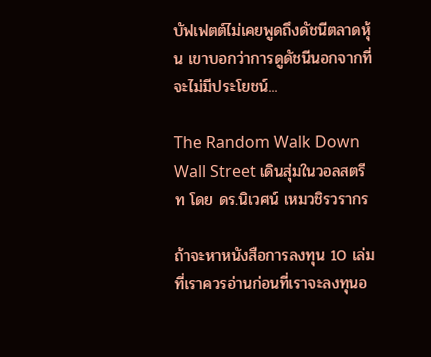บัฟเฟตต์ไม่เคยพูดถึงดัชนีตลาดหุ้น เขาบอกว่าการดูดัชนีนอกจากที่จะไม่มีประโยชน์...

The Random Walk Down Wall Street เดินสุ่มในวอลสตรีท โดย ดร.นิเวศน์ เหมวชิรวรากร

ถ้าจะหาหนังสือการลงทุน 10 เล่มที่เราควรอ่านก่อนที่เราจะลงทุนอ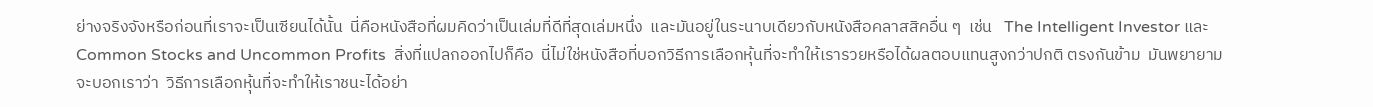ย่างจริงจังหรือก่อนที่เราจะเป็นเซียนได้นั้น  นี่คือหนังสือที่ผมคิดว่าเป็นเล่มที่ดีที่สุดเล่มหนึ่ง  และมันอยู่ในระนาบเดียวกับหนังสือคลาสสิคอื่น ๆ  เช่น   The Intelligent Investor และ Common Stocks and Uncommon Profits  สิ่งที่แปลกออกไปก็คือ  นี่ไม่ใช่หนังสือที่บอกวิธีการเลือกหุ้นที่จะทำให้เรารวยหรือได้ผลตอบแทนสูงกว่าปกติ ตรงกันข้าม  มันพยายามจะบอกเราว่า  วิธีการเลือกหุ้นที่จะทำให้เราชนะได้อย่า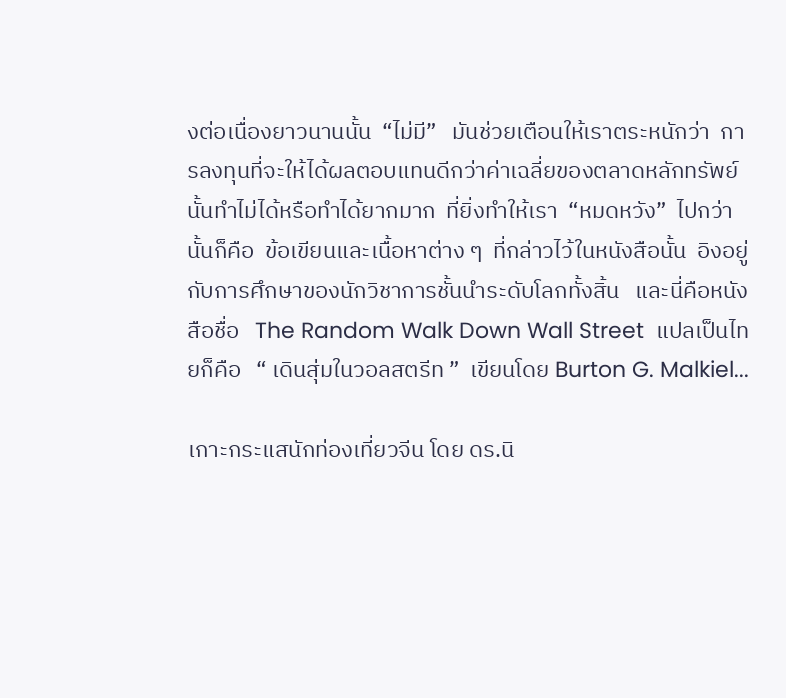งต่อเนื่องยาวนานนั้น  “ไม่มี”   มันช่วยเตือนให้เราตระหนักว่า  การลงทุนที่จะให้ได้ผลตอบแทนดีกว่าค่าเฉลี่ยของตลาดหลักทรัพย์นั้นทำไม่ได้หรือทำได้ยากมาก  ที่ยิ่งทำให้เรา  “หมดหวัง”  ไปกว่านั้นก็คือ  ข้อเขียนและเนื้อหาต่าง ๆ  ที่กล่าวไว้ในหนังสือนั้น  อิงอยู่กับการศึกษาของนักวิชาการชั้นนำระดับโลกทั้งสิ้น   และนี่คือหนังสือชื่อ   The Random Walk Down Wall Street  แปลเป็นไทยก็คือ   “ เดินสุ่มในวอลสตรีท ”  เขียนโดย Burton G. Malkiel...

เกาะกระแสนักท่องเที่ยวจีน โดย ดร.นิ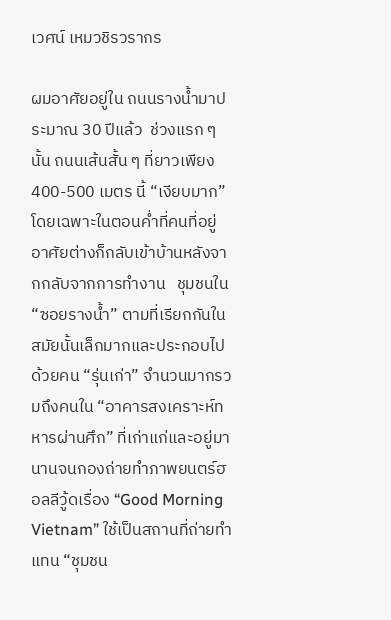เวศน์ เหมวชิรวรากร

ผมอาศัยอยู่ใน ถนนรางน้ำมาประมาณ 30 ปีแล้ว  ช่วงแรก ๆ  นั้น ถนนเส้นสั้น ๆ ที่ยาวเพียง 400-500 เมตร นี้ “เงียบมาก”  โดยเฉพาะในตอนค่ำที่คนที่อยู่อาศัยต่างก็กลับเข้าบ้านหลังจากกลับจากการทำงาน   ชุมชนใน “ซอยรางน้ำ” ตามที่เรียกกันในสมัยนั้นเล็กมากและประกอบไปด้วยคน “รุ่นเก่า” จำนวนมากรวมถึงคนใน “อาคารสงเคราะห์ทหารผ่านศึก” ที่เก่าแก่และอยู่มานานจนกองถ่ายทำภาพยนตร์ฮอลลีวู้ดเรื่อง “Good Morning Vietnam” ใช้เป็นสถานที่ถ่ายทำแทน “ชุมชน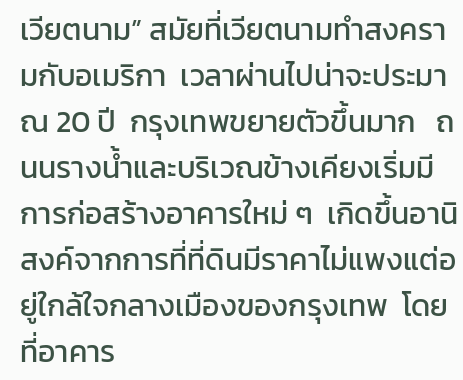เวียตนาม” สมัยที่เวียตนามทำสงครามกับอเมริกา  เวลาผ่านไปน่าจะประมาณ 20 ปี  กรุงเทพขยายตัวขึ้นมาก   ถนนรางน้ำและบริเวณข้างเคียงเริ่มมีการก่อสร้างอาคารใหม่ ๆ  เกิดขึ้นอานิสงค์จากการที่ที่ดินมีราคาไม่แพงแต่อยู่ใกล้ใจกลางเมืองของกรุงเทพ  โดยที่อาคาร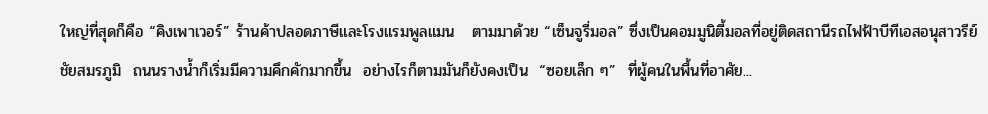ใหญ่ที่สุดก็คือ “คิงเพาเวอร์” ร้านค้าปลอดภาษีและโรงแรมพูลแมน   ตามมาด้วย “เซ็นจูรี่มอล” ซึ่งเป็นคอมมูนิตี้มอลที่อยู่ติดสถานีรถไฟฟ้าบีทีเอสอนุสาวรีย์ชัยสมรภูมิ  ถนนรางน้ำก็เริ่มมีความคึกคักมากขึ้น  อย่างไรก็ตามมันก็ยังคงเป็น  “ซอยเล็ก ๆ”  ที่ผู้คนในพื้นที่อาศัย...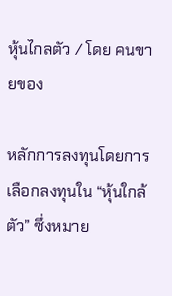หุ้นไกลตัว / โดย คนขายของ

หลักการลงทุนโดยการเลือกลงทุนใน “หุ้นใกล้ตัว” ซึ่งหมาย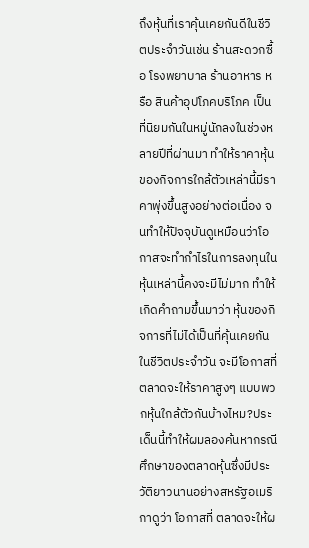ถึงหุ้นที่เราคุ้นเคยกันดีในชีวิตประจำวันเช่น ร้านสะดวกซื้อ โรงพยาบาล ร้านอาหาร หรือ สินค้าอุปโภคบริโภค เป็นที่นิยมกันในหมู่นักลงในช่วงหลายปีที่ผ่านมา ทำให้ราคาหุ้นของกิจการใกล้ตัวเหล่านี้มีราคาพุ่งขึ้นสูงอย่างต่อเนื่อง จนทำให้ปัจจุบันดูเหมือนว่าโอกาสจะทำกำไรในการลงทุนในหุ้นเหล่านี้คงจะมีไม่มาก ทำให้เกิดคำถามขึ้นมาว่า หุ้นของกิจการที่ไม่ได้เป็นที่คุ้นเคยกันในชีวิตประจำวัน จะมีโอกาสที่ตลาดจะให้ราคาสูงๆ แบบพวกหุ้นใกล้ตัวกันบ้างไหม?ประเด็นนี้ทำให้ผมลองค้นหากรณีศึกษาของตลาดหุ้นซึ่งมีประวัติยาวนานอย่างสหรัฐอเมริกาดูว่า โอกาสที่ ตลาดจะให้ผ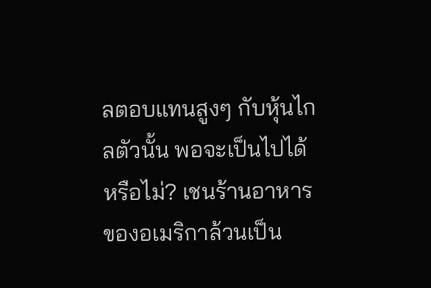ลตอบแทนสูงๆ กับหุ้นไกลตัวนั้น พอจะเป็นไปได้หรือไม่? เชนร้านอาหารของอเมริกาล้วนเป็น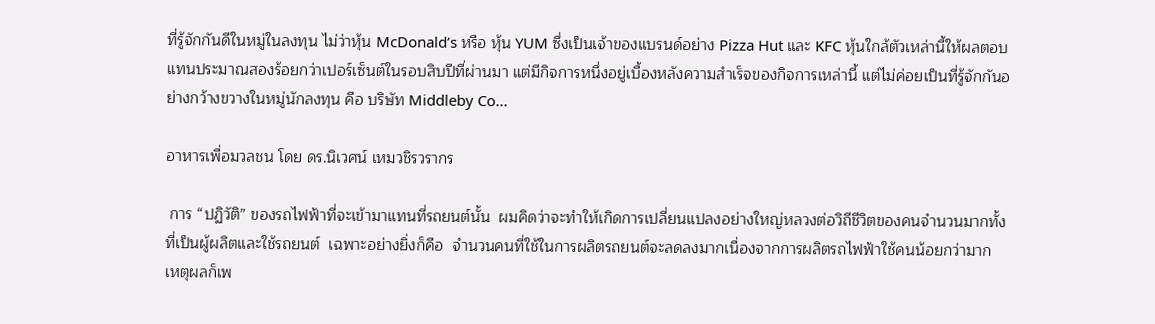ที่รู้จักกันดีในหมู่ในลงทุน ไม่ว่าหุ้น McDonald’s หรือ หุ้น YUM ซึ่งเป็นเจ้าของแบรนด์อย่าง Pizza Hut และ KFC หุ้นใกล้ตัวเหล่านี้ให้ผลตอบแทนประมาณสองร้อยกว่าเปอร์เซ็นต์ในรอบสิบปีที่ผ่านมา แต่มีกิจการหนึ่งอยู่เบื้องหลังความสำเร็จของกิจการเหล่านี้ แต่ไม่ค่อยเป็นที่รู้จักกันอย่างกว้างขวางในหมู่นักลงทุน คือ บริษัท Middleby Co...

อาหารเพื่อมวลชน โดย ดร.นิเวศน์ เหมวชิรวรากร

 การ “ปฏิวัติ” ของรถไฟฟ้าที่จะเข้ามาแทนที่รถยนต์นั้น  ผมคิดว่าจะทำให้เกิดการเปลี่ยนแปลงอย่างใหญ่หลวงต่อวิถีชีวิตของคนจำนวนมากทั้งที่เป็นผู้ผลิตและใช้รถยนต์  เฉพาะอย่างยิ่งก็คือ  จำนวนคนที่ใช้ในการผลิตรถยนต์จะลดลงมากเนื่องจากการผลิตรถไฟฟ้าใช้คนน้อยกว่ามาก  เหตุผลก็เพ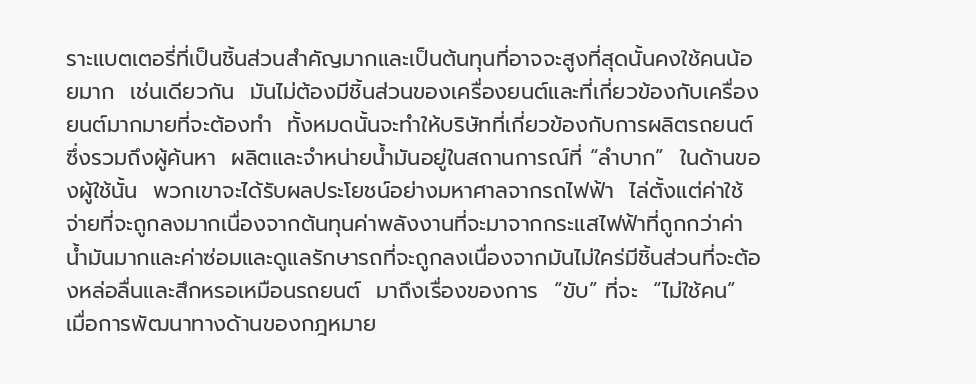ราะแบตเตอรี่ที่เป็นชิ้นส่วนสำคัญมากและเป็นต้นทุนที่อาจจะสูงที่สุดนั้นคงใช้คนน้อยมาก  เช่นเดียวกัน  มันไม่ต้องมีชิ้นส่วนของเครื่องยนต์และที่เกี่ยวข้องกับเครื่องยนต์มากมายที่จะต้องทำ  ทั้งหมดนั้นจะทำให้บริษัทที่เกี่ยวข้องกับการผลิตรถยนต์ซึ่งรวมถึงผู้ค้นหา  ผลิตและจำหน่ายน้ำมันอยู่ในสถานการณ์ที่ “ลำบาก”  ในด้านของผู้ใช้นั้น  พวกเขาจะได้รับผลประโยชน์อย่างมหาศาลจากรถไฟฟ้า  ไล่ตั้งแต่ค่าใช้จ่ายที่จะถูกลงมากเนื่องจากต้นทุนค่าพลังงานที่จะมาจากกระแสไฟฟ้าที่ถูกกว่าค่าน้ำมันมากและค่าซ่อมและดูแลรักษารถที่จะถูกลงเนื่องจากมันไม่ใคร่มีชิ้นส่วนที่จะต้องหล่อลื่นและสึกหรอเหมือนรถยนต์  มาถึงเรื่องของการ  “ขับ” ที่จะ  “ไม่ใช้คน” เมื่อการพัฒนาทางด้านของกฎหมาย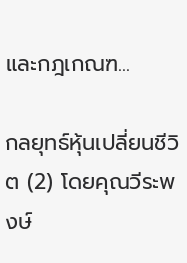และกฎเกณฑ...

กลยุทธ์หุ้นเปลี่ยนชีวิต (2) โดยคุณวีระพงษ์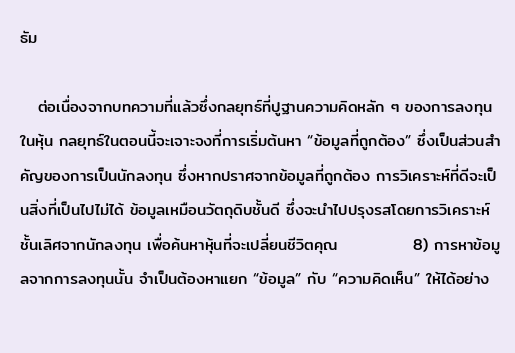ธัม

   ต่อเนื่องจากบทความที่แล้วซึ่งกลยุทธ์ที่ปูฐานความคิดหลัก ๆ ของการลงทุนในหุ้น กลยุทธ์ในตอนนี้จะเจาะจงที่การเริ่มต้นหา “ข้อมูลที่ถูกต้อง” ซึ่งเป็นส่วนสำคัญของการเป็นนักลงทุน ซึ่งหากปราศจากข้อมูลที่ถูกต้อง การวิเคราะห์ที่ดีจะเป็นสิ่งที่เป็นไปไม่ได้ ข้อมูลเหมือนวัตถุดิบชั้นดี ซึ่งจะนำไปปรุงรสโดยการวิเคราะห์ชั้นเลิศจากนักลงทุน เพื่อค้นหาหุ้นที่จะเปลี่ยนชีวิตคุณ             8) การหาข้อมูลจากการลงทุนนั้น จำเป็นต้องหาแยก “ข้อมูล” กับ “ความคิดเห็น” ให้ได้อย่าง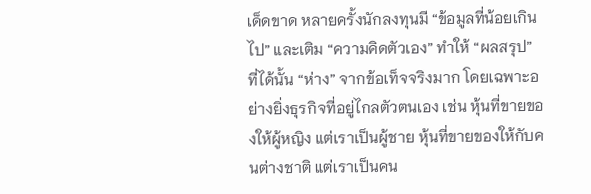เด็ดขาด หลายครั้งนักลงทุนมี “ข้อมูลที่น้อยเกินไป” และเติม “ความคิดตัวเอง” ทำให้ “ผลสรุป” ที่ได้นั้น “ห่าง” จากข้อเท็จจริงมาก โดยเฉพาะอย่างยิ่งธุรกิจที่อยู่ไกลตัวตนเอง เช่น หุ้นที่ขายของให้ผู้หญิง แต่เราเป็นผู้ชาย หุ้นที่ขายของให้กับคนต่างชาติ แต่เราเป็นคน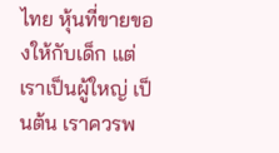ไทย หุ้นที่ขายของให้กับเด็ก แต่เราเป็นผู้ใหญ่ เป็นต้น เราควรพ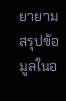ยายามสรุปข้อมูลในอ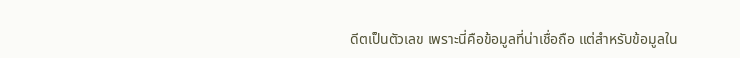ดีตเป็นตัวเลข เพราะนี่คือข้อมูลที่น่าเชื่อถือ แต่สำหรับข้อมูลใน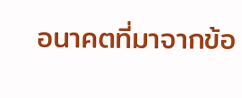อนาคตที่มาจากข้อ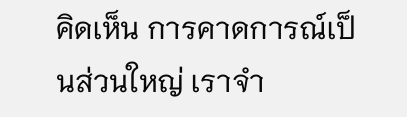คิดเห็น การคาดการณ์เป็นส่วนใหญ่ เราจำ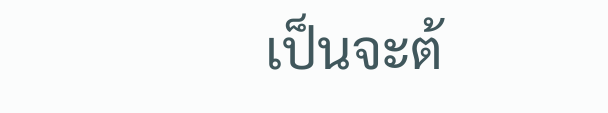เป็นจะต้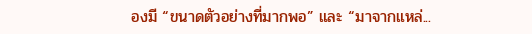องมี “ขนาดตัวอย่างที่มากพอ” และ “มาจากแหล่...